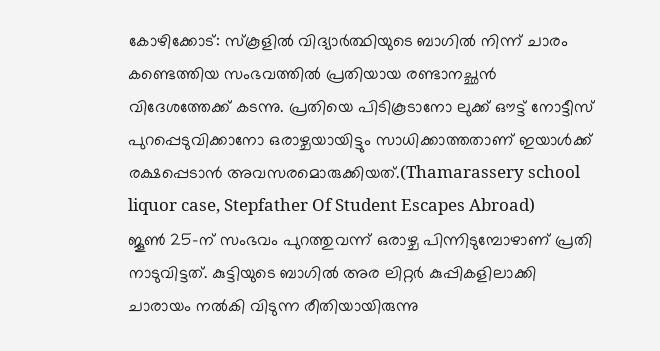കോഴിക്കോട്: സ്കൂളിൽ വിദ്യാർത്ഥിയുടെ ബാഗിൽ നിന്ന് ചാരം കണ്ടെത്തിയ സംഭവത്തിൽ പ്രതിയായ രണ്ടാനച്ഛൻ വിദേശത്തേക്ക് കടന്നു. പ്രതിയെ പിടികൂടാനോ ലുക്ക് ഔട്ട് നോട്ടീസ് പുറപ്പെടുവിക്കാനോ ഒരാഴ്ചയായിട്ടും സാധിക്കാത്തതാണ് ഇയാൾക്ക് രക്ഷപ്പെടാൻ അവസരമൊരുക്കിയത്.(Thamarassery school liquor case, Stepfather Of Student Escapes Abroad)
ജൂൺ 25-ന് സംഭവം പുറത്തുവന്ന് ഒരാഴ്ച പിന്നിടുമ്പോഴാണ് പ്രതി നാടുവിട്ടത്. കുട്ടിയുടെ ബാഗിൽ അര ലിറ്റർ കുപ്പികളിലാക്കി ചാരായം നൽകി വിടുന്ന രീതിയായിരുന്നു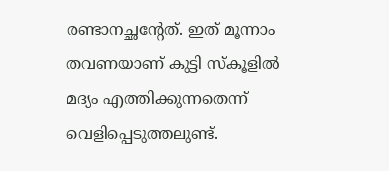രണ്ടാനച്ഛന്റേത്. ഇത് മൂന്നാം തവണയാണ് കുട്ടി സ്കൂളിൽ മദ്യം എത്തിക്കുന്നതെന്ന് വെളിപ്പെടുത്തലുണ്ട്.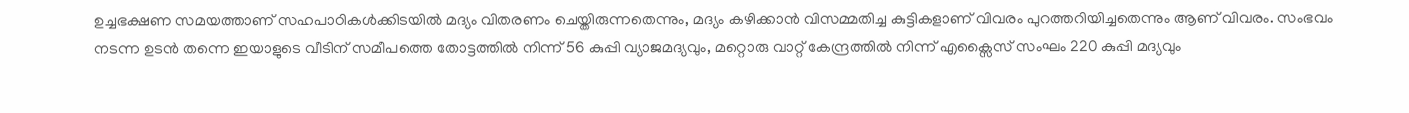ഉച്ചഭക്ഷണ സമയത്താണ് സഹപാഠികൾക്കിടയിൽ മദ്യം വിതരണം ചെയ്തിരുന്നതെന്നും, മദ്യം കഴിക്കാൻ വിസമ്മതിച്ച കുട്ടികളാണ് വിവരം പുറത്തറിയിച്ചതെന്നും ആണ് വിവരം. സംഭവം നടന്ന ഉടൻ തന്നെ ഇയാളുടെ വീടിന് സമീപത്തെ തോട്ടത്തിൽ നിന്ന് 56 കുപ്പി വ്യാജമദ്യവും, മറ്റൊരു വാറ്റ് കേന്ദ്രത്തിൽ നിന്ന് എക്സൈസ് സംഘം 220 കുപ്പി മദ്യവും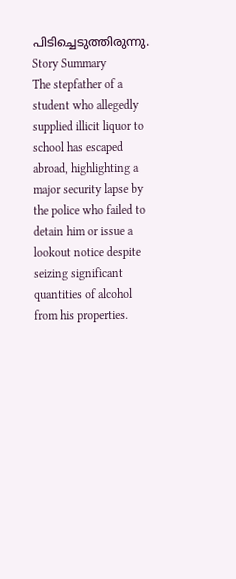പിടിച്ചെടുത്തിരുന്നു.
Story Summary
The stepfather of a student who allegedly supplied illicit liquor to school has escaped abroad, highlighting a major security lapse by the police who failed to detain him or issue a lookout notice despite seizing significant quantities of alcohol from his properties.